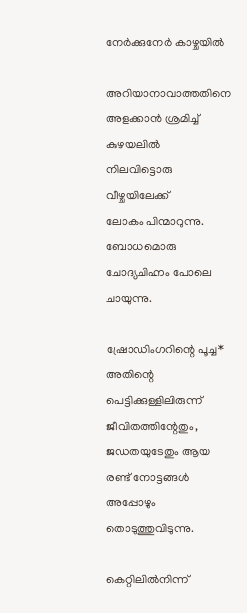നേർക്കുനേർ കാഴ്ചയിൽ

അറിയാനാവാത്തതിനെ
അളക്കാൻ ശ്രമിച്ച് കുഴയലിൽ
നിലവിട്ടൊരു വീഴ്ചയിലേക്ക്‌
ലോകം പിന്മാറുന്നു.
ബോധമൊരു ചോദ്യചിഹ്നം പോലെ
ചായുന്നു.

ഷ്രോഡിംഗറിന്റെ പൂച്ച*
അതിന്റെ പെട്ടിക്കുള്ളിലിരുന്ന്
ജീവിതത്തിന്റേതും, ജഡതയുടേതും ആയ
രണ്ട്‌ നോട്ടങ്ങൾ അപ്പോഴും
തൊടുത്തുവിടുന്നു.

കെറ്റിലിൽനിന്ന്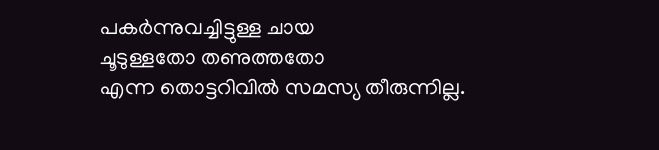പകർന്നുവച്ചിട്ടുള്ള ചായ
ചൂടുള്ളതോ തണുത്തതോ
എന്ന തൊട്ടറിവിൽ സമസ്യ തീരുന്നില്ല.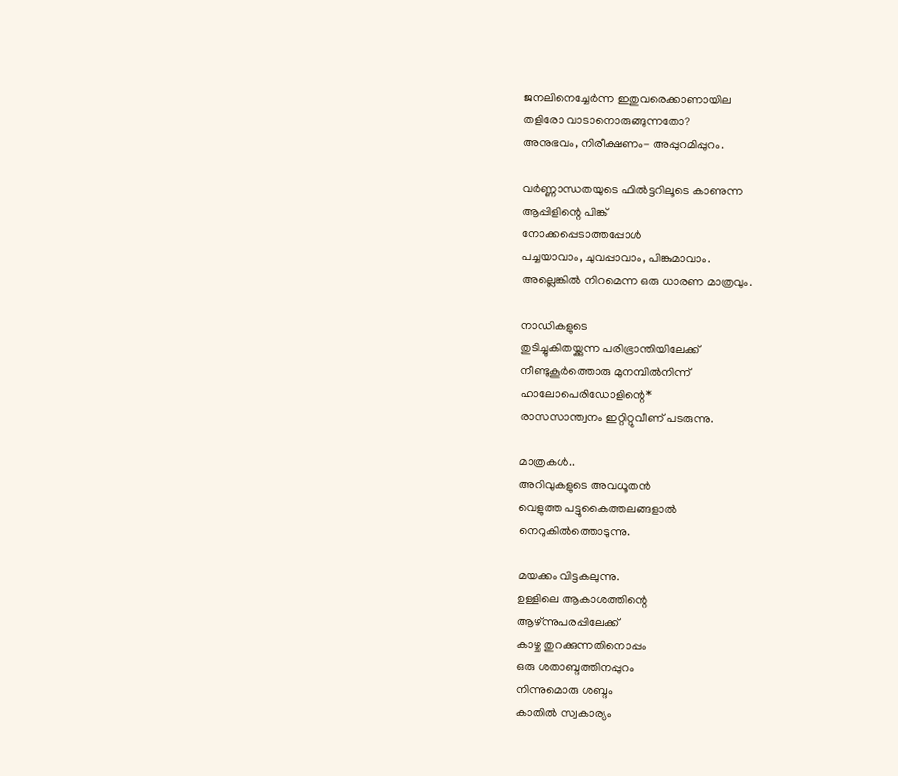ജനലിനെച്ചേർന്ന ഇതുവരെക്കാണായില
തളിരോ വാടാനൊരുങ്ങുന്നതോ?
അനുഭവം, നിരീക്ഷണം- അപ്പുറമിപ്പുറം.

വർണ്ണാന്ധതയുടെ ഫിൽട്ടറിലൂടെ കാണുന്ന
ആപ്പിളിന്റെ പിങ്ക്‌
നോക്കപ്പെടാത്തപ്പോൾ
പച്ചയാവാം, ചുവപ്പാവാം, പിങ്കുമാവാം.
അല്ലെങ്കിൽ നിറമെന്ന ഒരു ധാരണ മാത്രവും.

നാഡികളുടെ
തുടിച്ചുകിതയ്ക്കുന്ന പരിഭ്രാന്തിയിലേക്ക്‌
നീണ്ടുകൂർത്തൊരു മുനമ്പിൽനിന്ന്
ഹാലോപെരിഡോളിന്റെ*
രാസസാന്ത്വനം ഇറ്റിറ്റുവീണ് പടരുന്നു.

മാത്രകൾ..
അറിവുകളുടെ അവധൂതൻ
വെളുത്ത പട്ടുകൈത്തലങ്ങളാൽ
നെറുകിൽത്തൊടുന്നു.

മയക്കം വിട്ടകലുന്നു.
ഉള്ളിലെ ആകാശത്തിന്റെ
ആഴ്‌ന്നുപരപ്പിലേക്ക്‌
കാഴ്ച തുറക്കുന്നതിനൊപ്പം
ഒരു ശതാബ്ദത്തിനപ്പുറം
നിന്നുമൊരു ശബ്ദം
കാതിൽ സ്വകാര്യം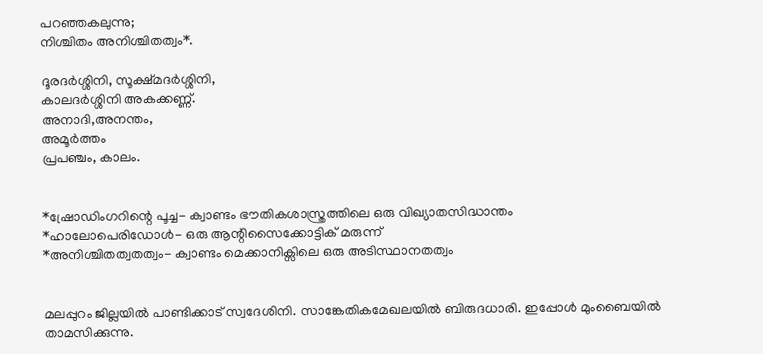പറഞ്ഞകലുന്നു;
നിശ്ചിതം അനിശ്ചിതത്വം*.

ദൂരദർശ്ശിനി, സൂക്ഷ്മദർശ്ശിനി,
കാലദർശ്ശിനി അകക്കണ്ണ്.
അനാദി,അനന്തം,
അമൂർത്തം
പ്രപഞ്ചം, കാലം.


*ഷ്രോഡിംഗറിന്റെ പൂച്ച- ക്വാണ്ടം ഭൗതികശാസ്ത്രത്തിലെ ഒരു വിഖ്യാതസിദ്ധാന്തം
*ഹാലോപെരിഡോൾ- ഒരു ആന്റിസൈക്കോട്ടിക്‌ മരുന്ന്
*അനിശ്ചിതത്വതത്വം- ക്വാണ്ടം മെക്കാനിക്സിലെ ഒരു അടിസ്ഥാനതത്വം


മലപ്പുറം ജില്ലയിൽ പാണ്ടിക്കാട് സ്വദേശിനി. സാങ്കേതികമേഖലയിൽ‌ ബിരുദധാരി. ഇപ്പോൾ മുംബൈയിൽ താമസിക്കുന്നു.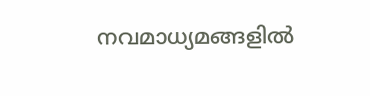നവമാധ്യമങ്ങളിൽ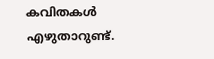കവിതകൾ എഴുതാറുണ്ട്.